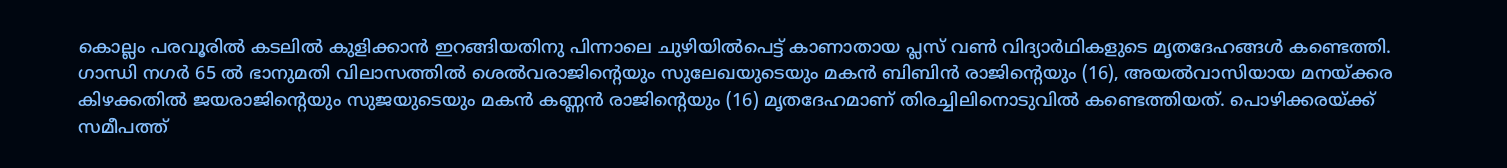കൊല്ലം പരവൂരിൽ കടലിൽ കുളിക്കാൻ ഇറങ്ങിയതിനു പിന്നാലെ ചുഴിയിൽപെട്ട് കാണാതായ പ്ലസ് വൺ വിദ്യാർഥികളുടെ മൃതദേഹങ്ങൾ കണ്ടെത്തി. ഗാന്ധി നഗർ 65 ൽ ഭാനുമതി വിലാസത്തിൽ ശെൽവരാജിന്റെയും സുലേഖയുടെയും മകൻ ബിബിൻ രാജിന്റെയും (16), അയൽവാസിയായ മനയ്ക്കര കിഴക്കതിൽ ജയരാജിന്റെയും സുജയുടെയും മകൻ കണ്ണൻ രാജിന്റെയും (16) മൃതദേഹമാണ് തിരച്ചിലിനൊടുവിൽ കണ്ടെത്തിയത്. പൊഴിക്കരയ്ക്ക് സമീപത്ത്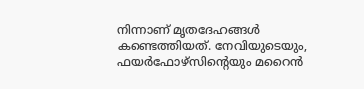നിന്നാണ് മൃതദേഹങ്ങൾ കണ്ടെത്തിയത്. നേവിയുടെയും, ഫയർഫോഴ്സിന്റെയും മറൈൻ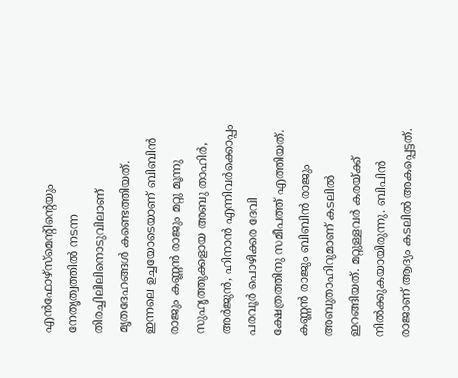എൻഫോഴ്സ്മെന്റിന്റെയും നേതൃത്വത്തിൽ നടന്ന തിരച്ചിലിലിനൊടുവിലാണ് മൃതദേഹങ്ങൾ കണ്ടെത്തിയത്.
ഇന്നലെ ഉച്ചയോടെയാണ് ബിബിൻ രാജും കണ്ണൻ രാജും മറ്റു മൂന്നു സുഹൃത്തുക്കളായ അബു താഹിർ, അർജുൻ, ഹിനാൻ എന്നിവർക്കൊപ്പം പരവൂർ പൊഴിക്കര ദേവി ക്ഷേത്രത്തിനു സമീപത്ത് എത്തിയത്. കണ്ണൻ രാജും ബിബിൻ രാജും അബുതാഹിറുമാണ് കടലിൽ ഇറങ്ങിയത്. മറ്റുള്ളവർ കരയ്ക്ക് നിൽക്കുകയായിരുന്നു. ബിപിൻ രാജാണ് ആദ്യം കടലിൽ അകപ്പെട്ടത്.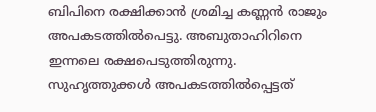ബിപിനെ രക്ഷിക്കാൻ ശ്രമിച്ച കണ്ണൻ രാജും അപകടത്തിൽപെട്ടു. അബുതാഹിറിനെ ഇന്നലെ രക്ഷപെടുത്തിരുന്നു. സുഹൃത്തുക്കൾ അപകടത്തിൽപ്പെട്ടത്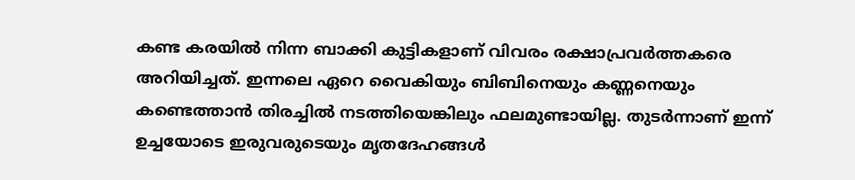കണ്ട കരയിൽ നിന്ന ബാക്കി കുട്ടികളാണ് വിവരം രക്ഷാപ്രവർത്തകരെ അറിയിച്ചത്. ഇന്നലെ ഏറെ വൈകിയും ബിബിനെയും കണ്ണനെയും കണ്ടെത്താൻ തിരച്ചിൽ നടത്തിയെങ്കിലും ഫലമുണ്ടായില്ല. തുടർന്നാണ് ഇന്ന് ഉച്ചയോടെ ഇരുവരുടെയും മൃതദേഹങ്ങൾ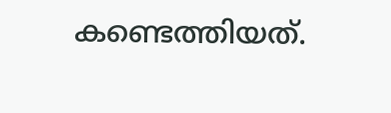കണ്ടെത്തിയത്.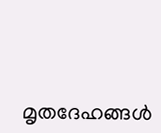മൃതദേഹങ്ങൾ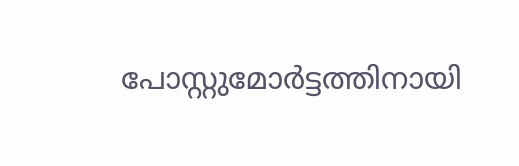പോസ്റ്റുമോർട്ടത്തിനായി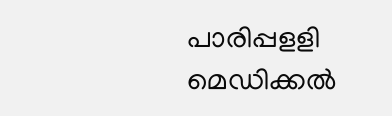പാരിപ്പളളി മെഡിക്കൽ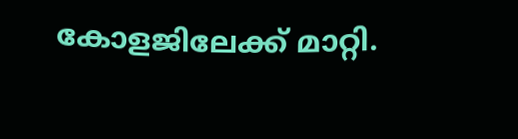കോളജിലേക്ക് മാറ്റി.